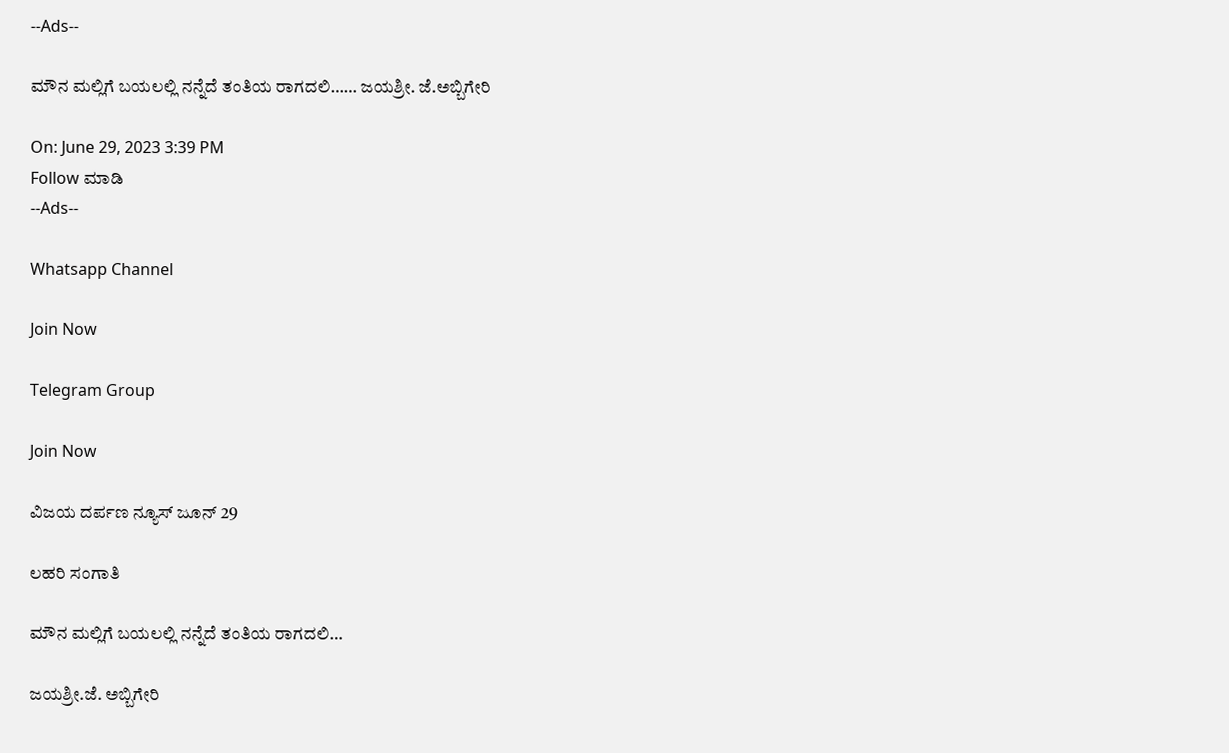--Ads--

ಮೌನ ಮಲ್ಲಿಗೆ ಬಯಲಲ್ಲಿ ನನ್ನೆದೆ ತಂತಿಯ ರಾಗದಲಿ…… ಜಯಶ್ರೀ. ಜೆ.ಅಬ್ಬಿಗೇರಿ

On: June 29, 2023 3:39 PM
Follow ಮಾಡಿ
--Ads--

Whatsapp Channel

Join Now

Telegram Group

Join Now

ವಿಜಯ ದರ್ಪಣ ನ್ಯೂಸ್ ಜೂನ್ 29

ಲಹರಿ ಸಂಗಾತಿ

ಮೌನ ಮಲ್ಲಿಗೆ ಬಯಲಲ್ಲಿ ನನ್ನೆದೆ ತಂತಿಯ ರಾಗದಲಿ…

ಜಯಶ್ರೀ.ಜೆ. ಅಬ್ಬಿಗೇರಿ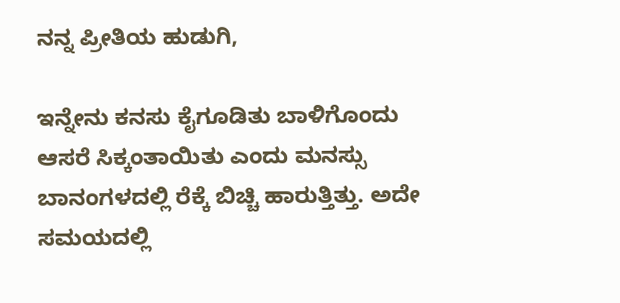ನನ್ನ ಪ್ರೀತಿಯ ಹುಡುಗಿ,

ಇನ್ನೇನು ಕನಸು ಕೈಗೂಡಿತು ಬಾಳಿಗೊಂದು ಆಸರೆ ಸಿಕ್ಕಂತಾಯಿತು ಎಂದು ಮನಸ್ಸು ಬಾನಂಗಳದಲ್ಲಿ ರೆಕ್ಕೆ ಬಿಚ್ಚಿ ಹಾರುತ್ತಿತ್ತು. ಅದೇ ಸಮಯದಲ್ಲಿ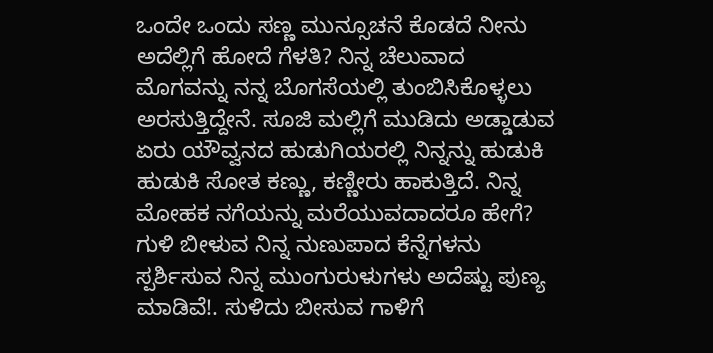ಒಂದೇ ಒಂದು ಸಣ್ಣ ಮುನ್ಸೂಚನೆ ಕೊಡದೆ ನೀನು ಅದೆಲ್ಲಿಗೆ ಹೋದೆ ಗೆಳತಿ? ನಿನ್ನ ಚೆಲುವಾದ ಮೊಗವನ್ನು ನನ್ನ ಬೊಗಸೆಯಲ್ಲಿ ತುಂಬಿಸಿಕೊಳ್ಳಲು ಅರಸುತ್ತಿದ್ದೇನೆ. ಸೂಜಿ ಮಲ್ಲಿಗೆ ಮುಡಿದು ಅಡ್ಡಾಡುವ ಏರು ಯೌವ್ವನದ ಹುಡುಗಿಯರಲ್ಲಿ ನಿನ್ನನ್ನು ಹುಡುಕಿ ಹುಡುಕಿ ಸೋತ ಕಣ್ಣು, ಕಣ್ಣೀರು ಹಾಕುತ್ತಿದೆ. ನಿನ್ನ ಮೋಹಕ ನಗೆಯನ್ನು ಮರೆಯುವದಾದರೂ ಹೇಗೆ? ಗುಳಿ ಬೀಳುವ ನಿನ್ನ ನುಣುಪಾದ ಕೆನ್ನೆಗಳನು ಸ್ಪರ್ಶಿಸುವ ನಿನ್ನ ಮುಂಗುರುಳುಗಳು ಅದೆಷ್ಟು ಪುಣ್ಯ ಮಾಡಿವೆ!. ಸುಳಿದು ಬೀಸುವ ಗಾಳಿಗೆ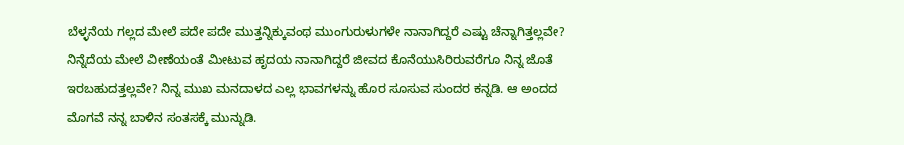ಬೆಳ್ಳನೆಯ ಗಲ್ಲದ ಮೇಲೆ ಪದೇ ಪದೇ ಮುತ್ತನ್ನಿಕ್ಕುವಂಥ ಮುಂಗುರುಳುಗಳೇ ನಾನಾಗಿದ್ದರೆ ಎಷ್ಟು ಚೆನ್ನಾಗಿತ್ತಲ್ಲವೇ? ನಿನ್ನೆದೆಯ ಮೇಲೆ ವೀಣೆಯಂತೆ ಮೀಟುವ ಹೃದಯ ನಾನಾಗಿದ್ದರೆ ಜೀವದ ಕೊನೆಯುಸಿರಿರುವರೆಗೂ ನಿನ್ನ ಜೊತೆ ಇರಬಹುದತ್ತಲ್ಲವೇ? ನಿನ್ನ ಮುಖ ಮನದಾಳದ ಎಲ್ಲ ಭಾವಗಳನ್ನು ಹೊರ ಸೂಸುವ ಸುಂದರ ಕನ್ನಡಿ. ಆ ಅಂದದ ಮೊಗವೆ ನನ್ನ ಬಾಳಿನ ಸಂತಸಕ್ಕೆ ಮುನ್ನುಡಿ.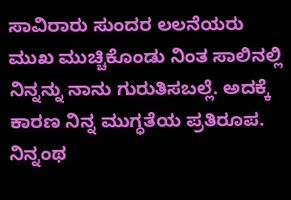ಸಾವಿರಾರು ಸುಂದರ ಲಲನೆಯರು ಮುಖ ಮುಚ್ಚಿಕೊಂಡು ನಿಂತ ಸಾಲಿನಲ್ಲಿ ನಿನ್ನನ್ನು ನಾನು ಗುರುತಿಸಬಲ್ಲೆ. ಅದಕ್ಕೆ ಕಾರಣ ನಿನ್ನ ಮುಗ್ಧತೆಯ ಪ್ರತಿರೂಪ. ನಿನ್ನಂಥ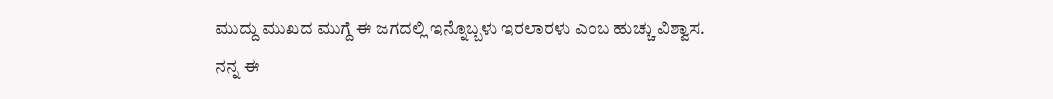ಮುದ್ದು ಮುಖದ ಮುಗ್ದೆ ಈ ಜಗದಲ್ಲಿ ಇನ್ನೊಬ್ಬಳು ಇರಲಾರಳು ಎಂಬ ಹುಚ್ಚು ವಿಶ್ವಾಸ.
ನನ್ನ ಈ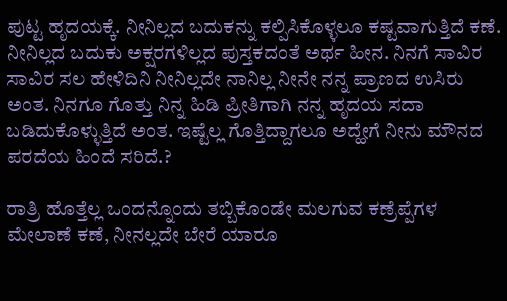ಪುಟ್ಟ ಹೃದಯಕ್ಕೆ. ನೀನಿಲ್ಲದ ಬದುಕನ್ನು ಕಲ್ಪಿಸಿಕೊಳ್ಳಲೂ ಕಷ್ಟವಾಗುತ್ತಿದೆ ಕಣೆ. ನೀನಿಲ್ಲದ ಬದುಕು ಅಕ್ಷರಗಳಿಲ್ಲದ ಪುಸ್ತಕದಂತೆ ಅರ್ಥ ಹೀನ. ನಿನಗೆ ಸಾವಿರ ಸಾವಿರ ಸಲ ಹೇಳಿದಿನಿ ನೀನಿಲ್ಲದೇ ನಾನಿಲ್ಲ ನೀನೇ ನನ್ನ ಪ್ರಾಣದ ಉಸಿರು ಅಂತ. ನಿನಗೂ ಗೊತ್ತು ನಿನ್ನ ಹಿಡಿ ಪ್ರೀತಿಗಾಗಿ ನನ್ನ ಹೃದಯ ಸದಾ ಬಡಿದುಕೊಳ್ಳುತ್ತಿದೆ ಅಂತ. ಇಷ್ಟೆಲ್ಲ ಗೊತ್ತಿದ್ದಾಗಲೂ ಅದ್ಹೇಗೆ ನೀನು ಮೌನದ ಪರದೆಯ ಹಿಂದೆ ಸರಿದೆ.?

ರಾತ್ರಿ ಹೊತ್ತೆಲ್ಲ ಒಂದನ್ನೊಂದು ತಬ್ಬಿಕೊಂಡೇ ಮಲಗುವ ಕಣ್ರೆಪ್ಪೆಗಳ ಮೇಲಾಣೆ ಕಣೆ, ನೀನಲ್ಲದೇ ಬೇರೆ ಯಾರೂ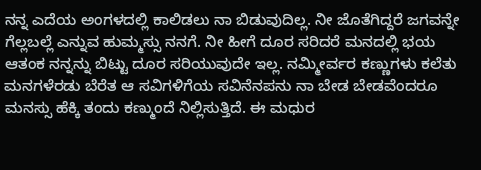ನನ್ನ ಎದೆಯ ಅಂಗಳದಲ್ಲಿ ಕಾಲಿಡಲು ನಾ ಬಿಡುವುದಿಲ್ಲ. ನೀ ಜೊತೆಗಿದ್ದರೆ ಜಗವನ್ನೇ ಗೆಲ್ಲಬಲ್ಲೆ ಎನ್ನುವ ಹುಮ್ಮಸ್ಸು ನನಗೆ. ನೀ ಹೀಗೆ ದೂರ ಸರಿದರೆ ಮನದಲ್ಲಿ ಭಯ ಆತಂಕ ನನ್ನನ್ನು ಬಿಟ್ಟು ದೂರ ಸರಿಯುವುದೇ ಇಲ್ಲ. ನಮ್ಮೀರ್ವರ ಕಣ್ಣುಗಳು ಕಲೆತು ಮನಗಳೆರಡು ಬೆರೆತ ಆ ಸವಿಗಳಿಗೆಯ ಸವಿನೆನಪನು ನಾ ಬೇಡ ಬೇಡವೆಂದರೂ ಮನಸ್ಸು ಹೆಕ್ಕಿ ತಂದು ಕಣ್ಮುಂದೆ ನಿಲ್ಲಿಸುತ್ತಿದೆ. ಈ ಮಧುರ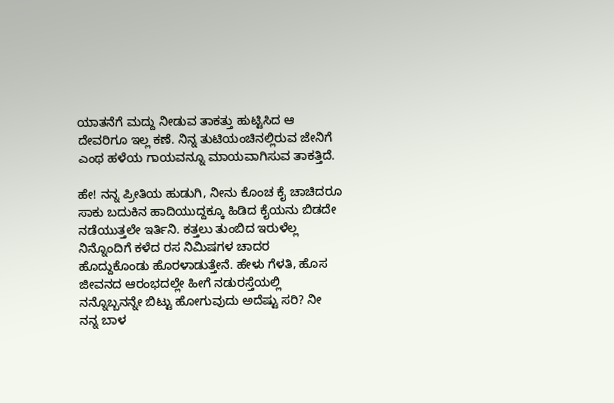ಯಾತನೆಗೆ ಮದ್ದು ನೀಡುವ ತಾಕತ್ತು ಹುಟ್ಟಿಸಿದ ಆ ದೇವರಿಗೂ ಇಲ್ಲ ಕಣೆ. ನಿನ್ನ ತುಟಿಯಂಚಿನಲ್ಲಿರುವ ಜೇನಿಗೆ ಎಂಥ ಹಳೆಯ ಗಾಯವನ್ನೂ ಮಾಯವಾಗಿಸುವ ತಾಕತ್ತಿದೆ.

ಹೇ! ನನ್ನ ಪ್ರೀತಿಯ ಹುಡುಗಿ, ನೀನು ಕೊಂಚ ಕೈ ಚಾಚಿದರೂ ಸಾಕು ಬದುಕಿನ ಹಾದಿಯುದ್ದಕ್ಕೂ ಹಿಡಿದ ಕೈಯನು ಬಿಡದೇ ನಡೆಯುತ್ತಲೇ ಇರ್ತಿನಿ. ಕತ್ತಲು ತುಂಬಿದ ಇರುಳೆಲ್ಲ ನಿನ್ನೊಂದಿಗೆ ಕಳೆದ ರಸ ನಿಮಿಷಗಳ ಚಾದರ ಹೊದ್ದುಕೊಂಡು ಹೊರಳಾಡುತ್ತೇನೆ. ಹೇಳು ಗೆಳತಿ, ಹೊಸ ಜೀವನದ ಆರಂಭದಲ್ಲೇ ಹೀಗೆ ನಡುರಸ್ತೆಯಲ್ಲಿ ನನ್ನೊಬ್ಬನನ್ನೇ ಬಿಟ್ಟು ಹೋಗುವುದು ಅದೆಷ್ಟು ಸರಿ? ನೀ ನನ್ನ ಬಾಳ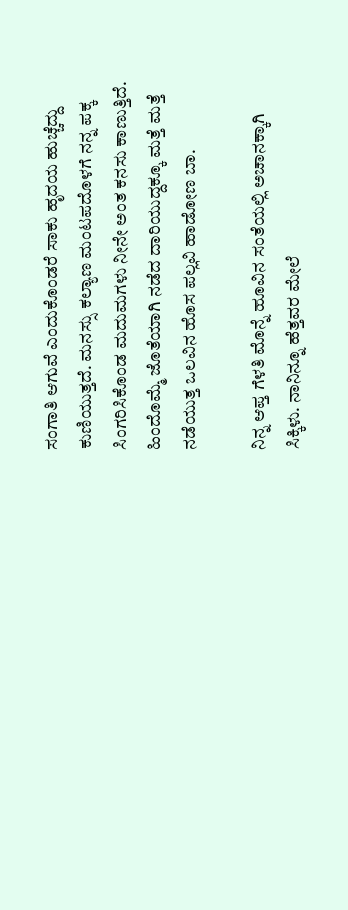ಸಂಗಾತಿ ಆಗುವೆ ಎಂದುಕೊಂಡರೆ ಸಾಕು ಹೃದಯ ಹುಚ್ಚೆದ್ದು ಕುಣಿಯುತ್ತದೆ. ಮನಸ್ಸು ಕಲ್ಯಾಣ ಮಂಟಪದೊಳಗೆ ನನ್ನ ಪಕ್ಕ ಸಿಂಗರಿಸಿಕೊಂಡ ಮದುಮಗಳು ನೀನೇ ಅಂತ ಕನಸು ಕಾಣುತ್ತಿದೆ. ಹಿಂದೊಮ್ಮೆ ಜೊತೆಯಾಗಿ ನಡೆದ ದಾರಿಯುದ್ದಕ್ಕೂ ಮತ್ತೆ ಮತ್ತೆ ನಡೆಯುತ್ತ ಒಲವಿನ ಹೊಸ ಪಲ್ಲವಿ ಹಾಡೋಣ ಬಾ.

ನಿನ್ನ ಆಪ್ತ ಗೆಳತಿ ಮೊನ್ನೆ ಹೂವಿನ ಸಂತೆಯಲ್ಲಿ ಅಚಾನಕ್ಕಾಗಿ ಸಿಕ್ಕಿಳು. ನಾನಿನ್ನೂ ಹೆತ್ತವರ ಮೇಲೆ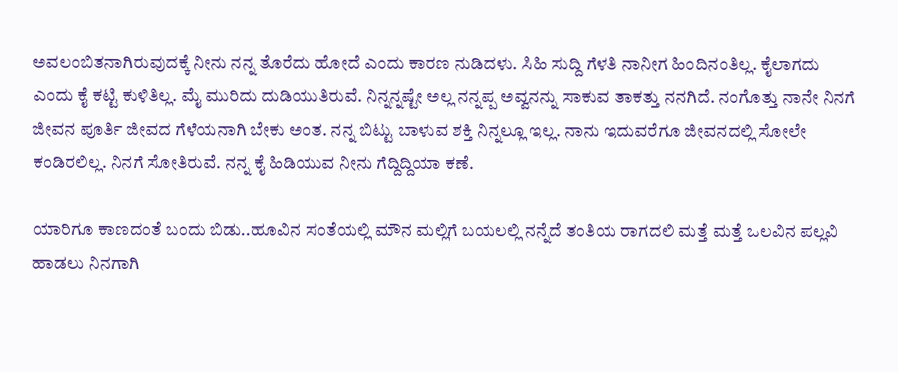ಅವಲಂಬಿತನಾಗಿರುವುದಕ್ಕೆ ನೀನು ನನ್ನ ತೊರೆದು ಹೋದೆ ಎಂದು ಕಾರಣ ನುಡಿದಳು. ಸಿಹಿ ಸುದ್ದಿ ಗೆಳತಿ ನಾನೀಗ ಹಿಂದಿನಂತಿಲ್ಲ. ಕೈಲಾಗದು ಎಂದು ಕೈ ಕಟ್ಟಿ ಕುಳಿತಿಲ್ಲ. ಮೈ ಮುರಿದು ದುಡಿಯುತಿರುವೆ. ನಿನ್ನನ್ನಷ್ಟೇ ಅಲ್ಲ ನನ್ನಪ್ಪ ಅವ್ವನನ್ನು ಸಾಕುವ ತಾಕತ್ತು ನನಗಿದೆ. ನಂಗೊತ್ತು ನಾನೇ ನಿನಗೆ ಜೀವನ ಪೂರ್ತಿ ಜೀವದ ಗೆಳೆಯನಾಗಿ ಬೇಕು ಅಂತ. ನನ್ನ ಬಿಟ್ಟು ಬಾಳುವ ಶಕ್ತಿ ನಿನ್ನಲ್ಲೂ ಇಲ್ಲ. ನಾನು ಇದುವರೆಗೂ ಜೀವನದಲ್ಲಿ ಸೋಲೇ ಕಂಡಿರಲಿಲ್ಲ. ನಿನಗೆ ಸೋತಿರುವೆ. ನನ್ನ ಕೈ ಹಿಡಿಯುವ ನೀನು ಗೆದ್ದಿದ್ದಿಯಾ ಕಣೆ.

ಯಾರಿಗೂ ಕಾಣದಂತೆ ಬಂದು ಬಿಡು..ಹೂವಿನ ಸಂತೆಯಲ್ಲಿ ಮೌನ ಮಲ್ಲಿಗೆ ಬಯಲಲ್ಲಿ ನನ್ನೆದೆ ತಂತಿಯ ರಾಗದಲಿ ಮತ್ತೆ ಮತ್ತೆ ಒಲವಿನ ಪಲ್ಲವಿ ಹಾಡಲು ನಿನಗಾಗಿ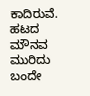ಕಾದಿರುವೆ.
ಹಟದ ಮೌನವ ಮುರಿದು ಬಂದೇ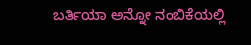ಬರ್ತಿಯಾ ಅನ್ನೋ ನಂಬಿಕೆಯಲ್ಲಿ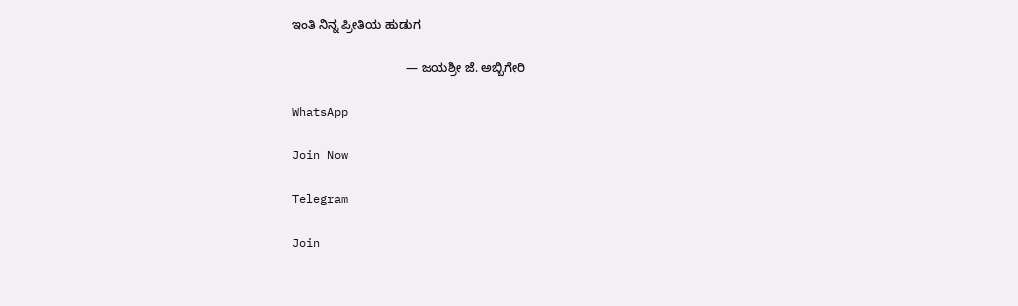ಇಂತಿ ನಿನ್ನ ಪ್ರೀತಿಯ ಹುಡುಗ

                                 — ಜಯಶ್ರೀ ಜೆ. ಅಬ್ಬಿಗೇರಿ

WhatsApp

Join Now

Telegram

Join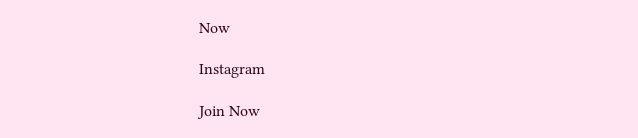Now

Instagram

Join Now